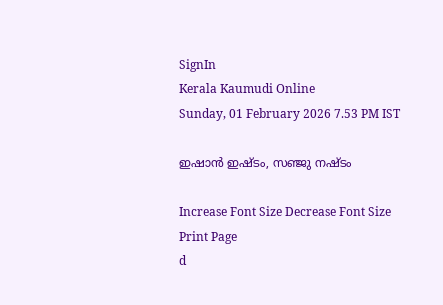SignIn
Kerala Kaumudi Online
Sunday, 01 February 2026 7.53 PM IST

ഇഷാൻ ഇഷ്‌ടം, സഞ്ജു നഷ്ടം

Increase Font Size Decrease Font Size Print Page
d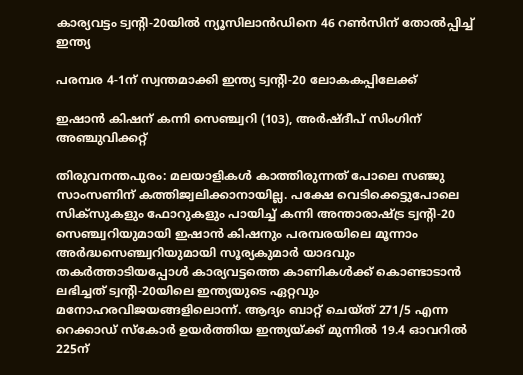കാര്യവട്ടം ട്വന്റി-20യിൽ ന്യൂസിലാൻഡിനെ 46 റൺസിന് തോൽപ്പിച്ച് ഇന്ത്യ

പരമ്പര 4-1ന് സ്വന്തമാക്കി ഇന്ത്യ ട്വന്റി-20 ലോകകപ്പിലേക്ക്

ഇഷാൻ കിഷന് കന്നി സെഞ്ച്വറി (103), അർഷ്ദീപ് സിംഗിന് അഞ്ചുവിക്കറ്റ്

തിരുവനന്തപുരം: മലയാളികൾ കാത്തിരുന്നത് പോലെ സഞ്ജു സാംസണിന് കത്തിജ്വലിക്കാനായില്ല. പക്ഷേ വെടിക്കെട്ടുപോലെ സിക്സുകളും ഫോറുകളും പായിച്ച് കന്നി അന്താരാഷ്ട്ര ട്വന്റി-20 സെഞ്ച്വറിയുമായി ഇഷാൻ കിഷനും പരമ്പരയിലെ മൂന്നാം അർദ്ധസെഞ്ച്വറിയുമായി സൂര്യകുമാർ യാദവും തകർത്താടിയപ്പോൾ കാര്യവട്ടത്തെ കാണികൾക്ക് കൊണ്ടാടാൻ ലഭിച്ചത് ട്വന്റി-20യിലെ ഇന്ത്യയുടെ ഏറ്റവും മനോഹരവിജയങ്ങളിലൊന്ന്. ആദ്യം ബാറ്റ് ചെയ്ത് 271/5 എന്ന റെക്കാഡ് സ്കോർ ഉയർത്തിയ ഇന്ത്യയ്ക്ക് മുന്നിൽ 19.4 ഓവറിൽ 225ന്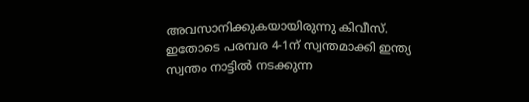അവസാനിക്കുകയായിരുന്നു കിവീസ്. ഇതോടെ പരമ്പര 4-1ന് സ്വന്തമാക്കി ഇന്ത്യ സ്വന്തം നാട്ടിൽ നടക്കുന്ന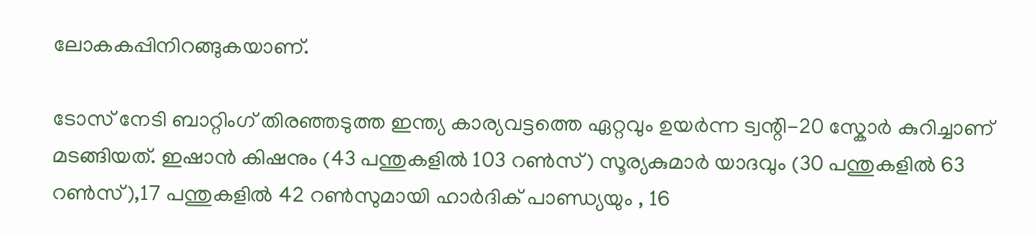ലോകകപ്പിനിറങ്ങുകയാണ്.

ടോസ് നേടി ബാറ്റിംഗ് തിരഞ്ഞടുത്ത ഇന്ത്യ കാര്യവട്ടത്തെ ഏറ്റവും ഉയർന്ന ട്വന്റി-20 സ്കോർ കുറിച്ചാണ് മടങ്ങിയത്. ഇഷാൻ കിഷനും (43 പന്തുകളിൽ 103 റൺസ്) സൂര്യകുമാർ യാദവും (30 പന്തുകളിൽ 63 റൺസ്),17 പന്തുകളിൽ 42 റൺസുമായി ഹാർദിക് പാണ്ഡ്യയും , 16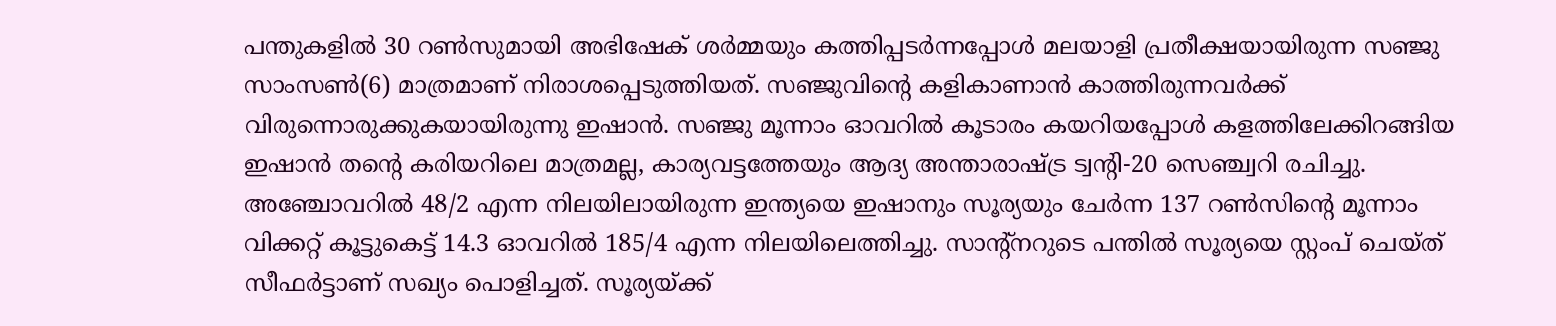പന്തുകളിൽ 30 റൺസുമായി അഭിഷേക് ശർമ്മയും കത്തിപ്പടർന്നപ്പോൾ മലയാളി പ്രതീക്ഷയായിരുന്ന സഞ്ജു സാംസൺ(6) മാത്രമാണ് നിരാശപ്പെടുത്തിയത്. സഞ്ജുവിന്റെ കളികാണാൻ കാത്തിരുന്നവർക്ക് വിരുന്നൊരുക്കുകയായിരുന്നു ഇഷാൻ. സഞ്ജു മൂന്നാം ഓവറിൽ കൂടാരം കയറിയപ്പോൾ കളത്തിലേക്കിറങ്ങിയ ഇഷാൻ തന്റെ കരിയറിലെ മാത്രമല്ല, കാര്യവട്ടത്തേയും ആദ്യ അന്താരാഷ്ട്ര ട്വന്റി-20 സെഞ്ച്വറി രചിച്ചു. അഞ്ചോവറിൽ 48/2 എന്ന നിലയിലായിരുന്ന ഇന്ത്യയെ ഇഷാനും സൂര്യയും ചേർന്ന 137 റൺസിന്റെ മൂന്നാം വിക്കറ്റ് കൂട്ടുകെട്ട് 14.3 ഓവറിൽ 185/4 എന്ന നിലയിലെത്തിച്ചു. സാന്റ്നറുടെ പന്തിൽ സൂര്യയെ സ്റ്റംപ് ചെയ്ത് സീഫർട്ടാണ് സഖ്യം പൊളിച്ചത്. സൂര്യയ്ക്ക്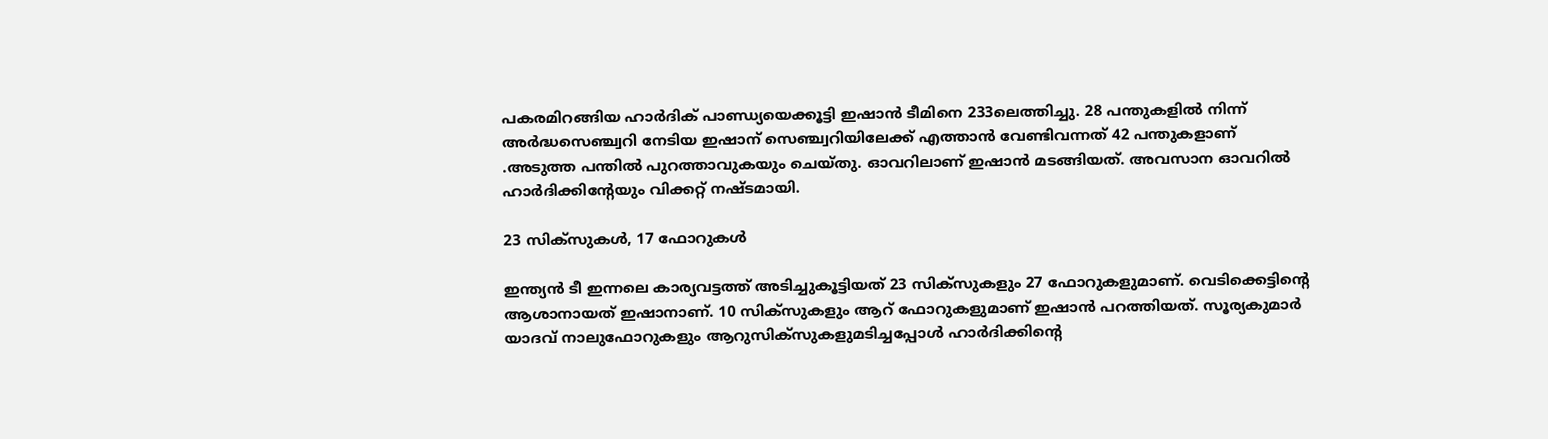പകരമിറങ്ങിയ ഹാർദിക് പാണ്ഡ്യയെക്കൂട്ടി ഇഷാൻ ടീമിനെ 233ലെത്തിച്ചു. 28 പന്തുകളിൽ നിന്ന് അർദ്ധസെഞ്ച്വറി നേടിയ ഇഷാന് സെഞ്ച്വറിയിലേക്ക് എത്താൻ വേണ്ടിവന്നത് 42 പന്തുകളാണ് .അടുത്ത പന്തിൽ പുറത്താവുകയും ചെയ്തു. ഓവറിലാണ് ഇഷാൻ മടങ്ങിയത്. അവസാന ഓവറിൽ ഹാർദിക്കിന്റേയും വിക്കറ്റ് നഷ്ടമായി.

23 സിക്സുകൾ, 17 ഫോറുകൾ

ഇന്ത്യൻ ടീ ഇന്നലെ കാര്യവട്ടത്ത് അടിച്ചുകൂട്ടിയത് 23 സിക്സുകളും 27 ഫോറുകളുമാണ്. വെടിക്കെട്ടിന്റെ ആശാനായത് ഇഷാനാണ്. 10 സിക്സുകളും ആറ് ഫോറുകളുമാണ് ഇഷാൻ പറത്തിയത്. സൂര്യകുമാർ യാദവ് നാലുഫോറുകളും ആറുസിക്സുകളുമടിച്ചപ്പോൾ ഹാർദിക്കിന്റെ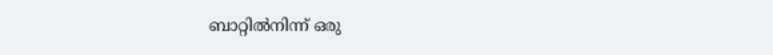ബാറ്റിൽനിന്ന് ഒരു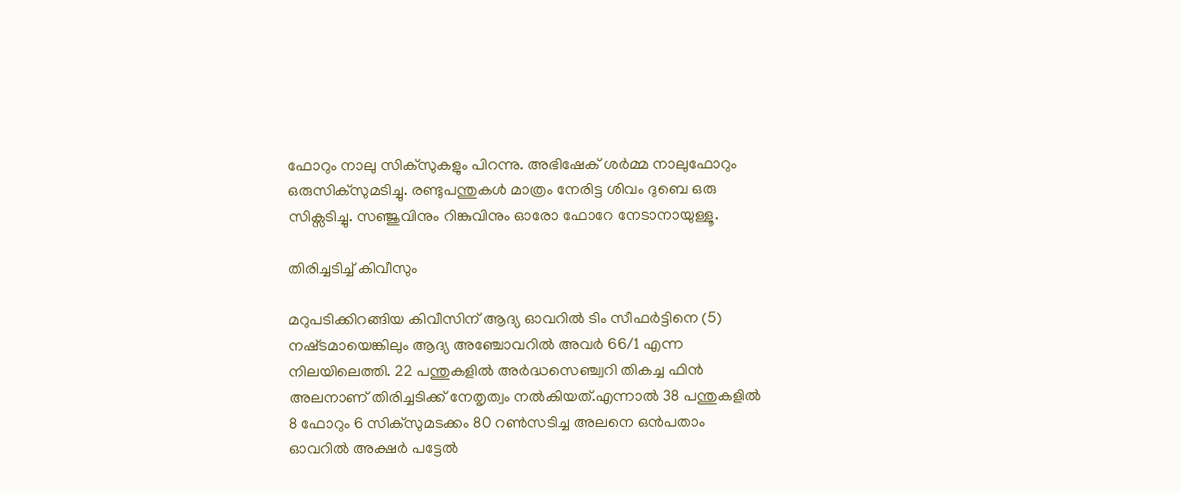ഫോറും നാലു സിക്സുകളും പിറന്നു. അഭിഷേക് ശർമ്മ നാലുഫോറും ഒരുസിക്സുമടിച്ചു. രണ്ടുപന്തുകൾ മാത്രം നേരിട്ട ശിവം ദുബെ ഒരു സിക്സടിച്ചു. സഞ്ജുവിനും റിങ്കുവിനും ഓരോ ഫോറേ നേടാനായുള്ളൂ.

തിരിച്ചടിച്ച് കിവീസും

മറുപടിക്കിറങ്ങിയ കിവീസിന് ആദ്യ ഓവറിൽ ടിം സീഫർട്ടിനെ (5) നഷ്‌ടമായെങ്കിലും ആദ്യ അഞ്ചോവറിൽ അവർ 66/1 എന്ന നിലയിലെത്തി. 22 പന്തുകളിൽ അർദ്ധസെഞ്ച്വറി തികച്ച ഫിൻ അലനാണ് തിരിച്ചടിക്ക് നേതൃത്വം നൽകിയത്.എന്നാൽ 38 പന്തുകളിൽ 8 ഫോറും 6 സിക്സുമടക്കം 80 റൺസടിച്ച അലനെ ഒൻപതാം ഓവറിൽ അക്ഷർ പട്ടേൽ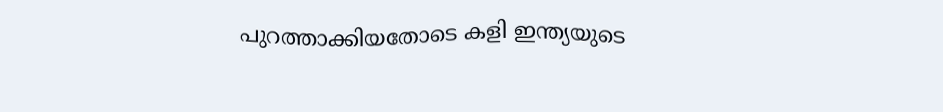പുറത്താക്കിയതോ‌ടെ കളി ഇന്ത്യയുടെ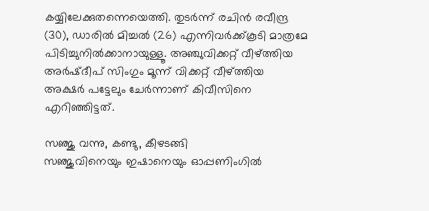കയ്യിലേക്കുതന്നെയെത്തി. തുടർന്ന് രചിൻ രവീന്ദ്ര (30), ഡാരിൽ മിച്ചൽ (26) എന്നിവർക്ക്കൂടി മാത്രമേ പിടിച്ചുനിൽക്കാനായുള്ളൂ. അഞ്ചുവിക്കറ്റ് വീഴ്ത്തിയ അർഷ്ദീപ് സിംഗും മൂന്ന് വിക്കറ്റ് വീഴ്ത്തിയ അക്ഷർ പട്ടേലും ചേർന്നാണ് കിവീസിനെ എറിഞ്ഞിട്ടത്.

സഞ്ജു വന്നു, കണ്ടു, കീഴടങ്ങി
സഞ്ജുവിനെയും ഇഷാനെയും ഓപ്പണിംഗിൽ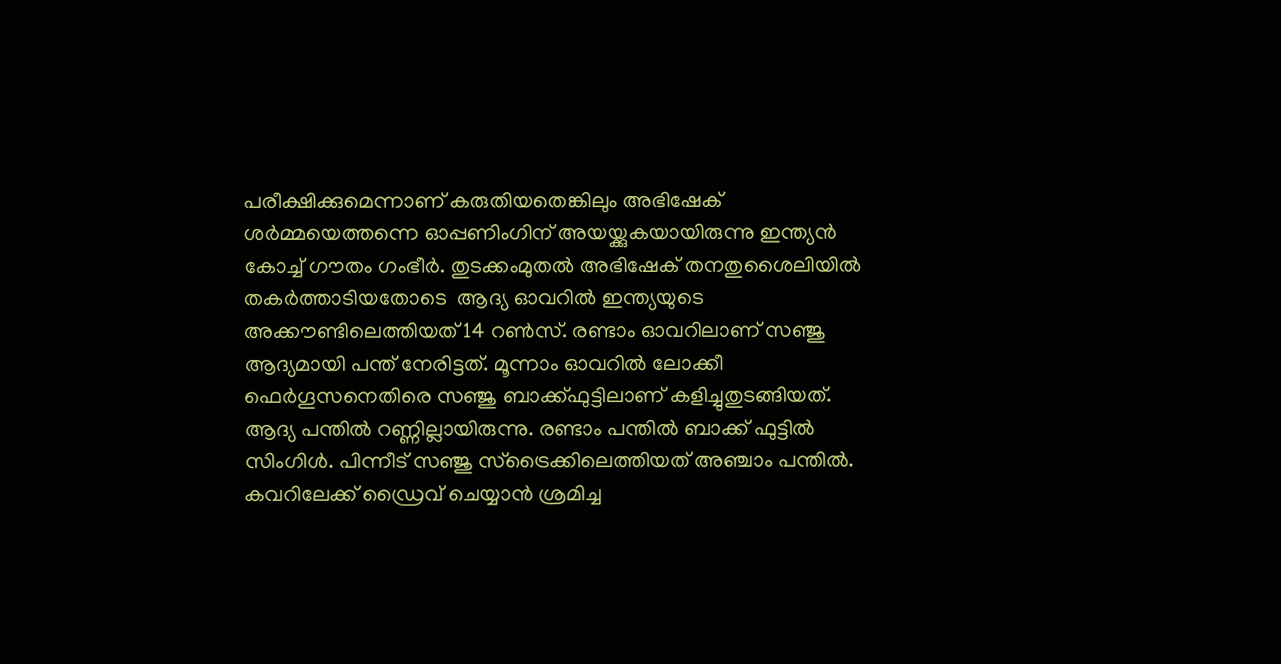പരീക്ഷിക്കുമെന്നാണ് കരുതിയതെങ്കിലും അഭിഷേക് ശർമ്മയെത്തന്നെ ഓപ്പണിംഗിന് അയയ്ക്കുകയായിരുന്നു ഇന്ത്യൻ കോച്ച് ഗൗതം ഗംഭീർ. തുടക്കംമുതൽ അഭിഷേക് തനതുശൈലിയിൽ തകർത്താടിയതോടെ  ആദ്യ ഓവറിൽ ഇന്ത്യയുടെ അക്കൗണ്ടിലെത്തിയത് 14 റൺസ്. രണ്ടാം ഓവറിലാണ് സഞ്ജു ആദ്യമായി പന്ത് നേരിട്ടത്. മൂന്നാം ഓവറിൽ ലോക്കീ ഫെർഗൂസനെതിരെ സഞ്ജു ബാക്ക്ഫുട്ടിലാണ് കളിച്ചുതുടങ്ങിയത്. ആദ്യ പന്തിൽ റണ്ണില്ലായിരുന്നു. രണ്ടാം പന്തിൽ ബാക്ക് ഫുട്ടിൽ സിംഗിൾ. പിന്നീട് സഞ്ജു സ്ട്രൈക്കിലെത്തിയത് അഞ്ചാം പന്തിൽ. കവറിലേക്ക് ഡ്രൈവ് ചെയ്യാൻ ശ്രമിച്ച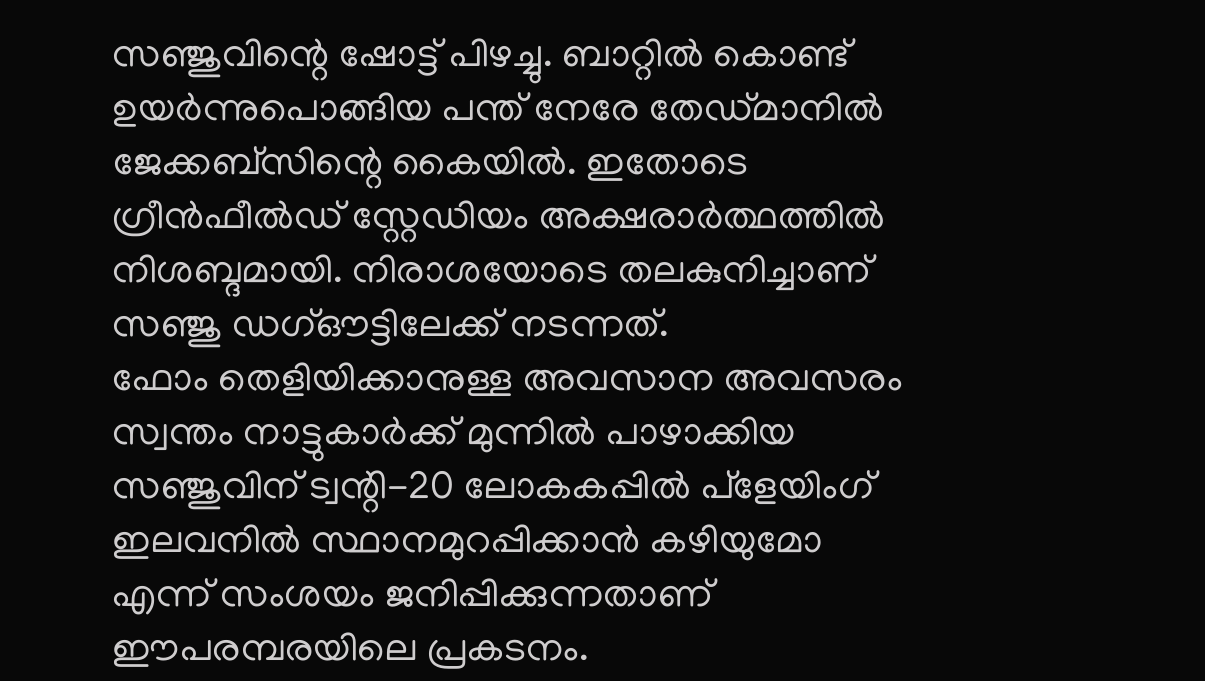സഞ്ജുവിന്റെ ഷോട്ട് പിഴച്ചു. ബാറ്റിൽ കൊണ്ട് ഉയർന്നുപൊങ്ങിയ പന്ത് നേരേ തേഡ്‌മാനിൽ ജേക്കബ്സിന്റെ കൈയിൽ. ഇതോടെ ഗ്രീൻഫീൽഡ് സ്റ്റേഡിയം അക്ഷരാർത്ഥത്തിൽ നിശബ്ദമായി. നിരാശയോടെ തലകുനിച്ചാണ് സഞ്ജു ഡഗ്ഔട്ടിലേക്ക് നടന്നത്.
ഫോം തെളിയിക്കാനുള്ള അവസാന അവസരം സ്വന്തം നാട്ടുകാർക്ക് മുന്നിൽ പാഴാക്കിയ സഞ്ജുവിന് ട്വന്റി-20 ലോകകപ്പിൽ പ്ളേയിംഗ് ഇലവനിൽ സ്ഥാനമുറപ്പിക്കാൻ കഴിയുമോ എന്ന് സംശയം ജനിപ്പിക്കുന്നതാണ്  ഈപരമ്പരയിലെ പ്രകടനം.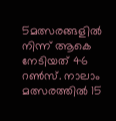5മത്സരങ്ങളിൽ നിന്ന് ആകെ നേടിയത് 46 റൺസ്. നാലാം മത്സരത്തിൽ 15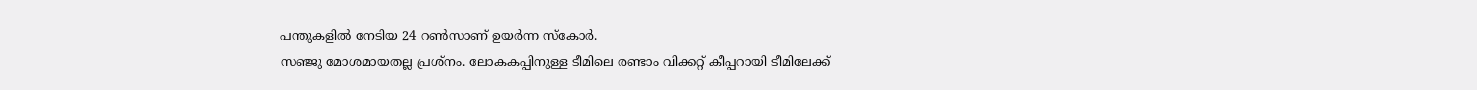പന്തുകളിൽ നേടിയ 24 റൺസാണ് ഉയർന്ന സ്കോർ.
സഞ്ജു മോശമായതല്ല പ്രശ്നം. ലോകകപ്പിനുള്ള ടീമിലെ രണ്ടാം വിക്കറ്റ് കീപ്പറായി ടീമിലേക്ക്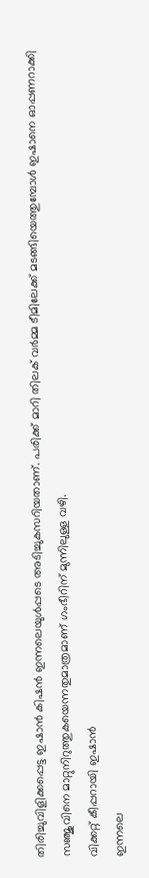തിരിച്ചുവിളിക്കപ്പെട്ട ഇഷാൻ കിഷൻ ഇന്നലെയുൾപ്പടെ അടിച്ചുകസറിയതാണ്. പരിക്ക് മാറി തിലക് വർമ്മ ടീമിലേക്ക് മടങ്ങിയെത്തുമ്പോൾ ഇഷാനെ ഓപ്പണറാക്കി സഞ്ജുവിനെ മാറ്റുനിറുത്തുകയെന്നതുമാത്രമാണ് ഗംഭീറിന് മുന്നിലുള്ള വഴി.
വിക്കറ്റ് കീപ്പറായി ഇഷാൻ
ഇന്നലെ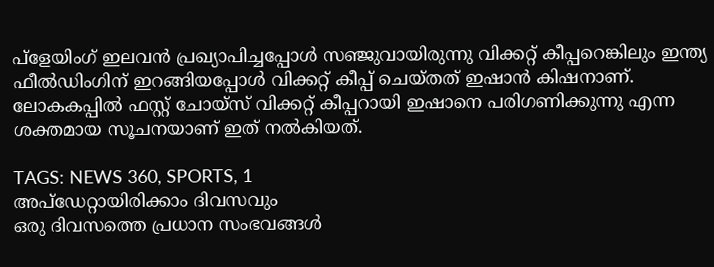പ്ളേയിംഗ് ഇലവൻ പ്രഖ്യാപിച്ചപ്പോൾ സഞ്ജുവായിരുന്നു വിക്കറ്റ് കീപ്പറെങ്കിലും ഇന്ത്യ ഫീൽഡിംഗിന് ഇറങ്ങിയപ്പോൾ വിക്കറ്റ് കീപ്പ് ചെയ്തത് ഇഷാൻ കിഷനാണ്. ലോകകപ്പിൽ ഫസ്റ്റ് ചോയ്സ് വിക്കറ്റ് കീപ്പറായി ഇഷാനെ പരിഗണിക്കുന്നു എന്ന ശക്തമായ സൂചനയാണ് ഇത് നൽകിയത്.

TAGS: NEWS 360, SPORTS, 1
അപ്ഡേറ്റായിരിക്കാം ദിവസവും
ഒരു ദിവസത്തെ പ്രധാന സംഭവങ്ങൾ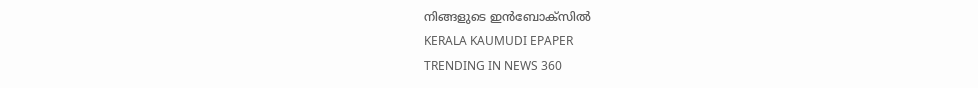നിങ്ങളുടെ ഇൻബോക്സിൽ
KERALA KAUMUDI EPAPER
TRENDING IN NEWS 360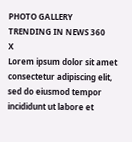PHOTO GALLERY
TRENDING IN NEWS 360
X
Lorem ipsum dolor sit amet
consectetur adipiscing elit, sed do eiusmod tempor incididunt ut labore et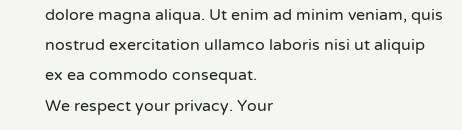dolore magna aliqua. Ut enim ad minim veniam, quis nostrud exercitation ullamco laboris nisi ut aliquip ex ea commodo consequat.
We respect your privacy. Your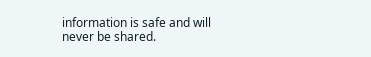information is safe and will never be shared.